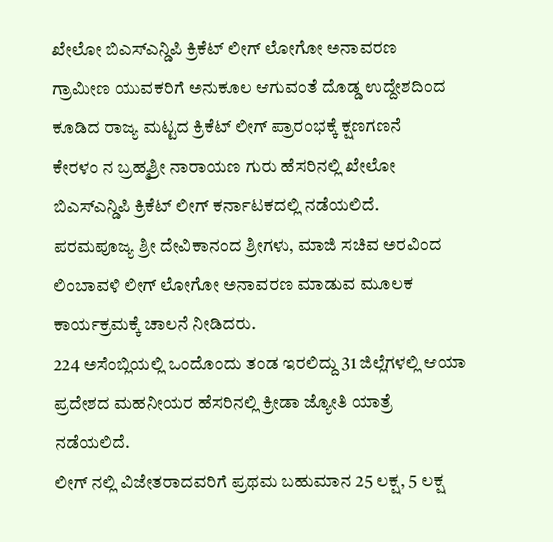ಖೇಲೋ ಬಿಎಸ್ಎನ್ಡಿಪಿ ಕ್ರಿಕೆಟ್ ಲೀಗ್ ಲೋಗೋ ಅನಾವರಣ
ಗ್ರಾಮೀಣ ಯುವಕರಿಗೆ ಅನುಕೂಲ ಆಗುವಂತೆ ದೊಡ್ಡ ಉದ್ದೇಶದಿಂದ ಕೂಡಿದ ರಾಜ್ಯ ಮಟ್ಟದ ಕ್ರಿಕೆಟ್ ಲೀಗ್ ಪ್ರಾರಂಭಕ್ಕೆ ಕ್ಷಣಗಣನೆ
ಕೇರಳಂ ನ ಬ್ರಹ್ಮಶ್ರೀ ನಾರಾಯಣ ಗುರು ಹೆಸರಿನಲ್ಲಿ ಖೇಲೋ ಬಿಎಸ್ಎನ್ಡಿಪಿ ಕ್ರಿಕೆಟ್ ಲೀಗ್ ಕರ್ನಾಟಕದಲ್ಲಿ ನಡೆಯಲಿದೆ.
ಪರಮಪೂಜ್ಯ ಶ್ರೀ ದೇವಿಕಾನಂದ ಶ್ರೀಗಳು, ಮಾಜಿ ಸಚಿವ ಅರವಿಂದ ಲಿಂಬಾವಳಿ ಲೀಗ್ ಲೋಗೋ ಅನಾವರಣ ಮಾಡುವ ಮೂಲಕ ಕಾರ್ಯಕ್ರಮಕ್ಕೆ ಚಾಲನೆ ನೀಡಿದರು.
224 ಅಸೆಂಬ್ಲಿಯಲ್ಲಿ ಒಂದೊಂದು ತಂಡ ಇರಲಿದ್ದು 31 ಜಿಲ್ಲೆಗಳಲ್ಲಿ ಆಯಾ ಪ್ರದೇಶದ ಮಹನೀಯರ ಹೆಸರಿನಲ್ಲಿ ಕ್ರೀಡಾ ಜ್ಯೋತಿ ಯಾತ್ರೆ ನಡೆಯಲಿದೆ.
ಲೀಗ್ ನಲ್ಲಿ ವಿಜೇತರಾದವರಿಗೆ ಪ್ರಥಮ ಬಹುಮಾನ 25 ಲಕ್ಷ, 5 ಲಕ್ಷ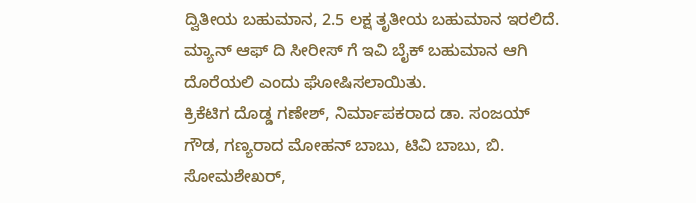ದ್ವಿತೀಯ ಬಹುಮಾನ, 2.5 ಲಕ್ಷ ತೃತೀಯ ಬಹುಮಾನ ಇರಲಿದೆ.
ಮ್ಯಾನ್ ಆಫ್ ದಿ ಸೀರೀಸ್ ಗೆ ಇವಿ ಬೈಕ್ ಬಹುಮಾನ ಆಗಿ ದೊರೆಯಲಿ ಎಂದು ಘೋಷಿಸಲಾಯಿತು.
ಕ್ರಿಕೆಟಿಗ ದೊಡ್ಡ ಗಣೇಶ್, ನಿರ್ಮಾಪಕರಾದ ಡಾ. ಸಂಜಯ್ ಗೌಡ, ಗಣ್ಯರಾದ ಮೋಹನ್ ಬಾಬು, ಟಿವಿ ಬಾಬು, ಬಿ. ಸೋಮಶೇಖರ್,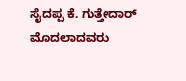ಸೈದಪ್ಪ ಕೆ. ಗುತ್ತೇದಾರ್ ಮೊದಲಾದವರು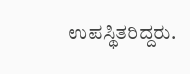ಉಪಸ್ಥಿತರಿದ್ದರು.